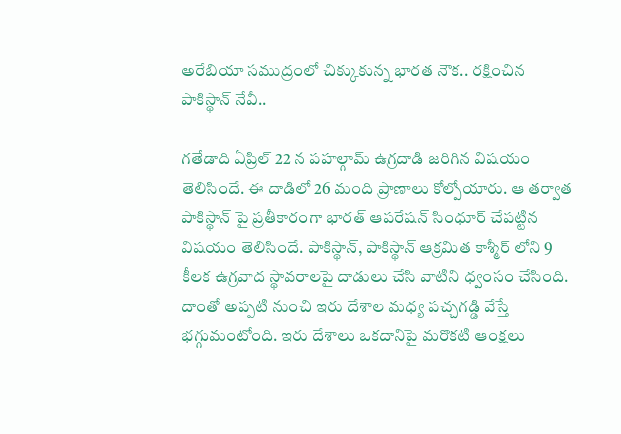అరేబియా సముద్రంలో చిక్కుకున్న భారత నౌక.. రక్షించిన పాకిస్థాన్ నేవీ..

గతేడాది ఏప్రిల్ 22 న పహల్గామ్ ఉగ్రదాడి జరిగిన విషయం తెలిసిందే. ఈ దాడిలో 26 మంది ప్రాణాలు కోల్పోయారు. ఆ తర్వాత పాకిస్థాన్ పై ప్రతీకారంగా భారత్ ఆపరేషన్ సింధూర్ చేపట్టిన విషయం తెలిసిందే. పాకిస్థాన్, పాకిస్థాన్ ఆక్రమిత కాశ్మీర్ లోని 9 కీలక ఉగ్రవాద స్థావరాలపై దాడులు చేసి వాటిని ధ్వంసం చేసింది. దాంతో అప్పటి నుంచి ఇరు దేశాల మధ్య పచ్చగడ్డి వేస్తే భగ్గుమంటోంది. ఇరు దేశాలు ఒకదానిపై మరొకటి ఆంక్షలు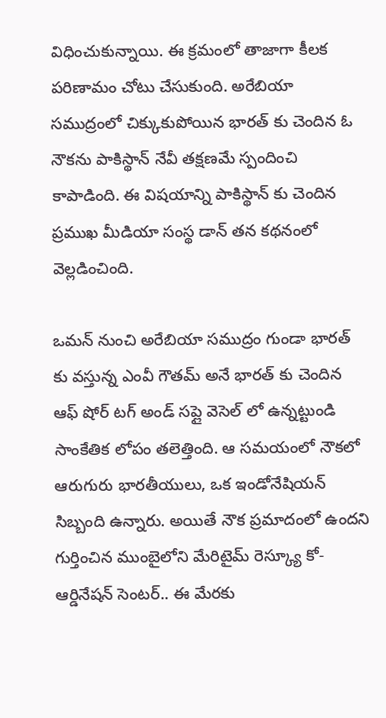విధించుకున్నాయి. ఈ క్రమంలో తాజాగా కీలక పరిణామం చోటు చేసుకుంది. అరేబియా సముద్రంలో చిక్కుకుపోయిన భారత్ కు చెందిన ఓ నౌకను పాకిస్థాన్ నేవీ తక్షణమే స్పందించి కాపాడింది. ఈ విషయాన్ని పాకిస్థాన్ కు చెందిన ప్రముఖ మీడియా సంస్థ డాన్ తన కథనంలో వెల్లడించింది.

ఒమన్ నుంచి అరేబియా సముద్రం గుండా భారత్ కు వస్తున్న ఎంవీ గౌతమ్ అనే భారత్ కు చెందిన ఆఫ్ షోర్ టగ్ అండ్ సప్లై వెసెల్ లో ఉన్నట్టుండి సాంకేతిక లోపం తలెత్తింది. ఆ సమయంలో నౌకలో ఆరుగురు భారతీయులు, ఒక ఇండోనేషియన్ సిబ్బంది ఉన్నారు. అయితే నౌక ప్రమాదంలో ఉందని గుర్తించిన ముంబైలోని మేరిటైమ్ రెస్క్యూ కో- ఆర్డినేషన్ సెంటర్.. ఈ మేరకు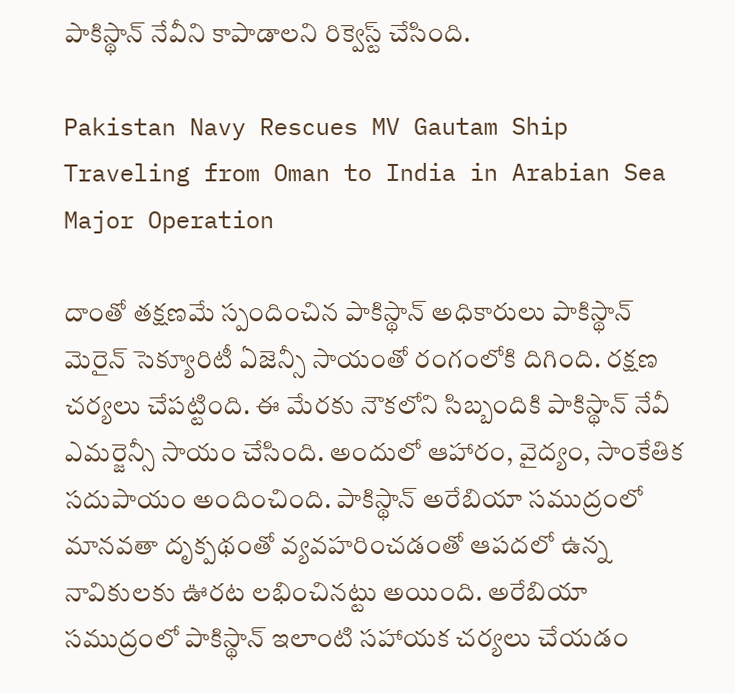పాకిస్థాన్ నేవీని కాపాడాలని రిక్వెస్ట్ చేసింది.

Pakistan Navy Rescues MV Gautam Ship Traveling from Oman to India in Arabian Sea Major Operation

దాంతో తక్షణమే స్పందించిన పాకిస్థాన్ అధికారులు పాకిస్థాన్ మెరైన్ సెక్యూరిటీ ఏజెన్సీ సాయంతో రంగంలోకి దిగింది. రక్షణ చర్యలు చేపట్టింది. ఈ మేరకు నౌకలోని సిబ్బందికి పాకిస్థాన్ నేవీ ఎమర్జెన్సీ సాయం చేసింది. అందులో ఆహారం, వైద్యం, సాంకేతిక సదుపాయం అందించింది. పాకిస్థాన్ అరేబియా సముద్రంలో మానవతా దృక్పథంతో వ్యవహరించడంతో ఆపదలో ఉన్న నావికులకు ఊరట లభించినట్టు అయింది. అరేబియా సముద్రంలో పాకిస్థాన్ ఇలాంటి సహాయక చర్యలు చేయడం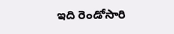ఇది రెండోసారి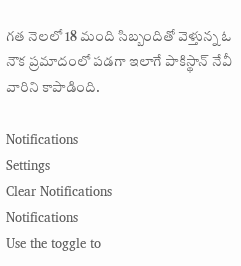గత నెలలో 18 మంది సిబ్బందితో వెళ్తున్న ఓ నౌక ప్రమాదంలో పడగా ఇలాగే పాకిస్థాన్ నేవీ వారిని కాపాడింది.

Notifications
Settings
Clear Notifications
Notifications
Use the toggle to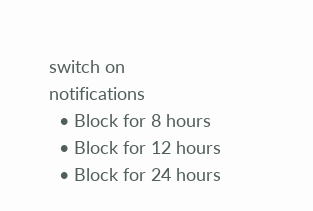switch on notifications
  • Block for 8 hours
  • Block for 12 hours
  • Block for 24 hours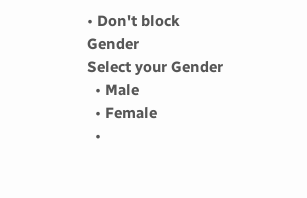• Don't block
Gender
Select your Gender
  • Male
  • Female
  •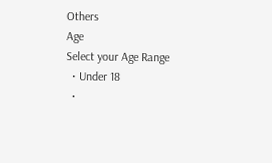Others
Age
Select your Age Range
  • Under 18
  •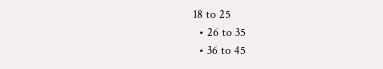18 to 25
  • 26 to 35
  • 36 to 45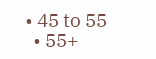• 45 to 55
  • 55+